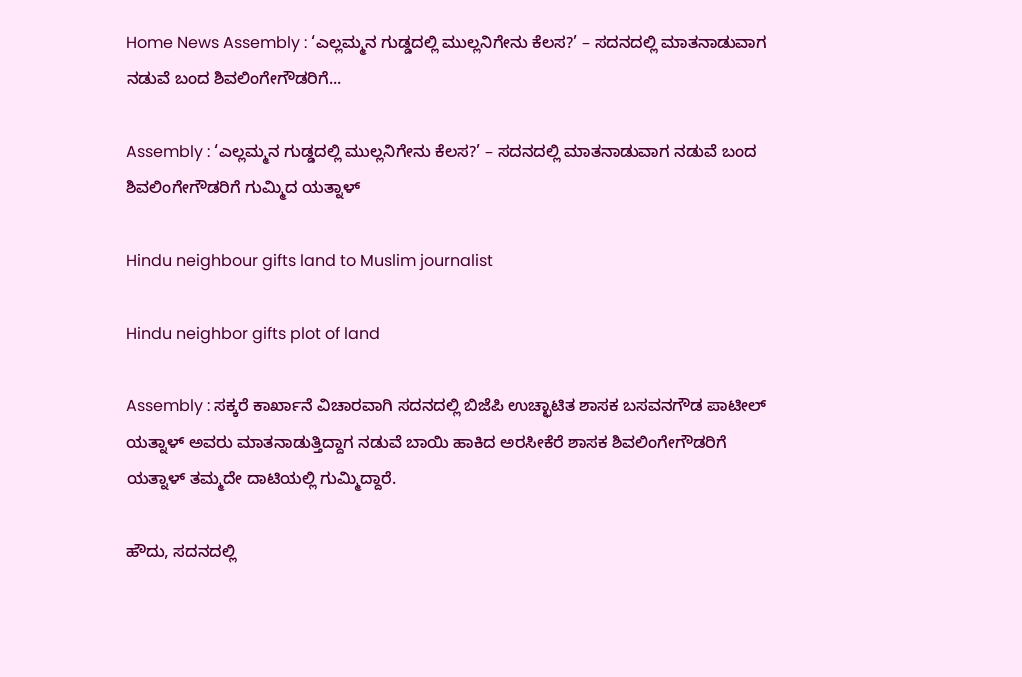Home News Assembly : ‘ಎಲ್ಲಮ್ಮನ ಗುಡ್ಡದಲ್ಲಿ ಮುಲ್ಲನಿಗೇನು ಕೆಲಸ?’ – ಸದನದಲ್ಲಿ ಮಾತನಾಡುವಾಗ ನಡುವೆ ಬಂದ ಶಿವಲಿಂಗೇಗೌಡರಿಗೆ...

Assembly : ‘ಎಲ್ಲಮ್ಮನ ಗುಡ್ಡದಲ್ಲಿ ಮುಲ್ಲನಿಗೇನು ಕೆಲಸ?’ – ಸದನದಲ್ಲಿ ಮಾತನಾಡುವಾಗ ನಡುವೆ ಬಂದ ಶಿವಲಿಂಗೇಗೌಡರಿಗೆ ಗುಮ್ಮಿದ ಯತ್ನಾಳ್

Hindu neighbour gifts land to Muslim journalist

Hindu neighbor gifts plot of land

Assembly : ಸಕ್ಕರೆ ಕಾರ್ಖಾನೆ ವಿಚಾರವಾಗಿ ಸದನದಲ್ಲಿ ಬಿಜೆಪಿ ಉಚ್ಛಾಟಿತ ಶಾಸಕ ಬಸವನಗೌಡ ಪಾಟೀಲ್ ಯತ್ನಾಳ್ ಅವರು ಮಾತನಾಡುತ್ತಿದ್ದಾಗ ನಡುವೆ ಬಾಯಿ ಹಾಕಿದ ಅರಸೀಕೆರೆ ಶಾಸಕ ಶಿವಲಿಂಗೇಗೌಡರಿಗೆ ಯತ್ನಾಳ್ ತಮ್ಮದೇ ದಾಟಿಯಲ್ಲಿ ಗುಮ್ಮಿದ್ದಾರೆ.

ಹೌದು, ಸದನದಲ್ಲಿ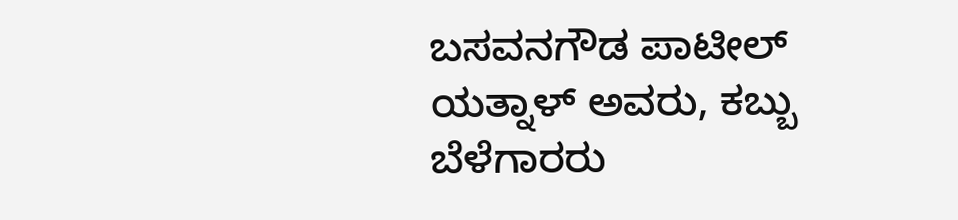ಬಸವನಗೌಡ ಪಾಟೀಲ್ ಯತ್ನಾಳ್ ಅವರು, ಕಬ್ಬು ಬೆಳೆಗಾರರು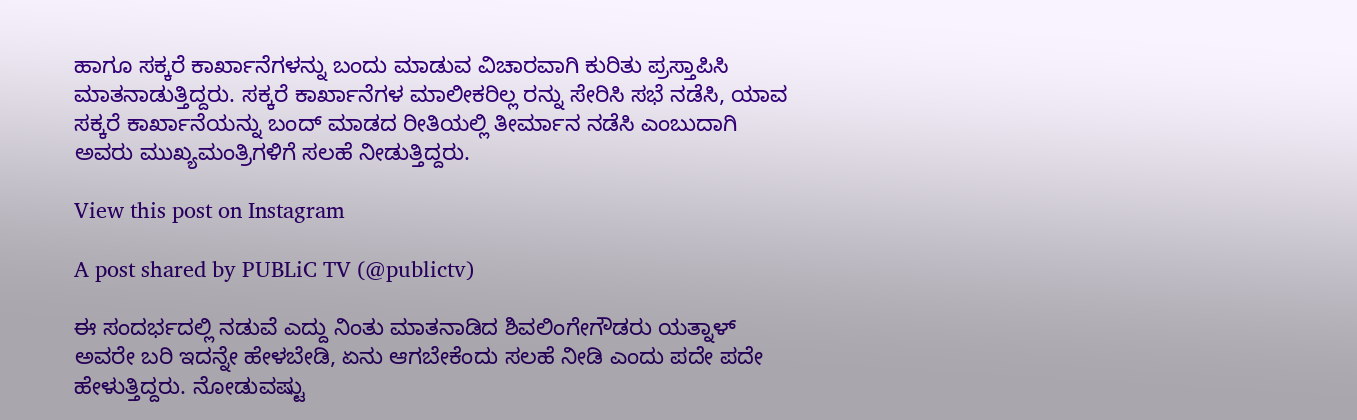ಹಾಗೂ ಸಕ್ಕರೆ ಕಾರ್ಖಾನೆಗಳನ್ನು ಬಂದು ಮಾಡುವ ವಿಚಾರವಾಗಿ ಕುರಿತು ಪ್ರಸ್ತಾಪಿಸಿ ಮಾತನಾಡುತ್ತಿದ್ದರು. ಸಕ್ಕರೆ ಕಾರ್ಖಾನೆಗಳ ಮಾಲೀಕರಿಲ್ಲ ರನ್ನು ಸೇರಿಸಿ ಸಭೆ ನಡೆಸಿ, ಯಾವ ಸಕ್ಕರೆ ಕಾರ್ಖಾನೆಯನ್ನು ಬಂದ್ ಮಾಡದ ರೀತಿಯಲ್ಲಿ ತೀರ್ಮಾನ ನಡೆಸಿ ಎಂಬುದಾಗಿ ಅವರು ಮುಖ್ಯಮಂತ್ರಿಗಳಿಗೆ ಸಲಹೆ ನೀಡುತ್ತಿದ್ದರು.

View this post on Instagram

A post shared by PUBLiC TV (@publictv)

ಈ ಸಂದರ್ಭದಲ್ಲಿ ನಡುವೆ ಎದ್ದು ನಿಂತು ಮಾತನಾಡಿದ ಶಿವಲಿಂಗೇಗೌಡರು ಯತ್ನಾಳ್ ಅವರೇ ಬರಿ ಇದನ್ನೇ ಹೇಳಬೇಡಿ, ಏನು ಆಗಬೇಕೆಂದು ಸಲಹೆ ನೀಡಿ ಎಂದು ಪದೇ ಪದೇ ಹೇಳುತ್ತಿದ್ದರು. ನೋಡುವಷ್ಟು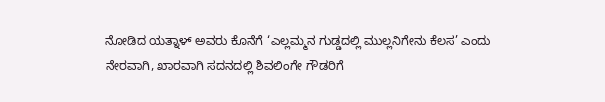ನೋಡಿದ ಯತ್ನಾಳ್ ಅವರು ಕೊನೆಗೆ ‘ಎಲ್ಲಮ್ಮನ ಗುಡ್ಡದಲ್ಲಿ ಮುಲ್ಲನಿಗೇನು ಕೆಲಸ’ ಎಂದು ನೇರವಾಗಿ, ಖಾರವಾಗಿ ಸದನದಲ್ಲಿ ಶಿವಲಿಂಗೇ ಗೌಡರಿಗೆ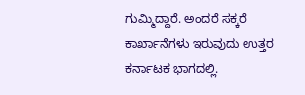ಗುಮ್ಮಿದ್ದಾರೆ. ಅಂದರೆ ಸಕ್ಕರೆ ಕಾರ್ಖಾನೆಗಳು ಇರುವುದು ಉತ್ತರ ಕರ್ನಾಟಕ ಭಾಗದಲ್ಲಿ.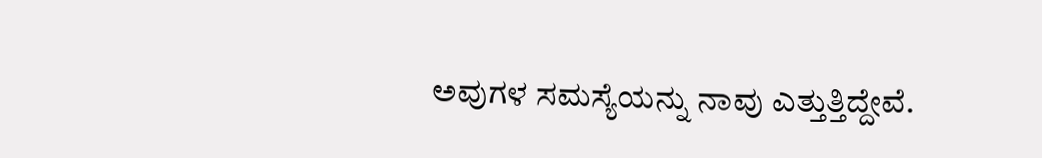ಅವುಗಳ ಸಮಸ್ಯೆಯನ್ನು ನಾವು ಎತ್ತುತ್ತಿದ್ದೇವೆ.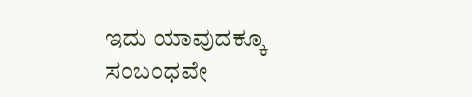ಇದು ಯಾವುದಕ್ಕೂ ಸಂಬಂಧವೇ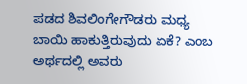ಪಡದ ಶಿವಲಿಂಗೇಗೌಡರು ಮಧ್ಯ ಬಾಯಿ ಹಾಕುತ್ತಿರುವುದು ಏಕೆ? ಎಂಬ ಅರ್ಥದಲ್ಲಿ ಅವರು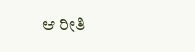ಆ ರೀತಿ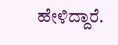ಹೇಳಿದ್ದಾರೆ.